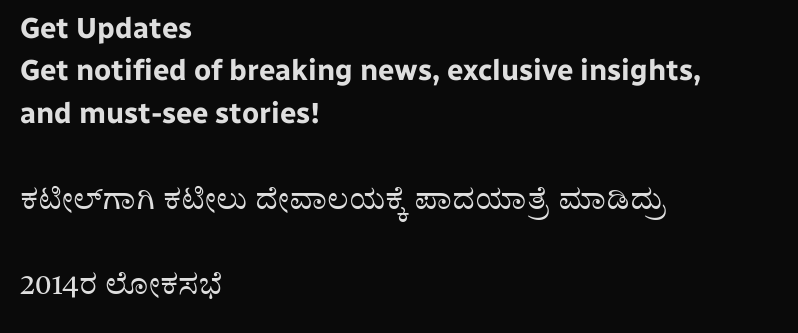Get Updates
Get notified of breaking news, exclusive insights, and must-see stories!

ಕಟೀಲ್‌ಗಾಗಿ ಕಟೀಲು ದೇವಾಲಯಕ್ಕೆ ಪಾದಯಾತ್ರೆ ಮಾಡಿದ್ರು

2014ರ ಲೋಕಸಭೆ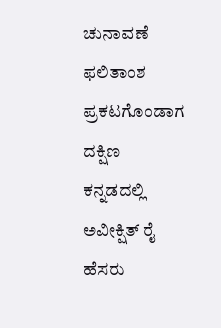ಚುನಾವಣೆ ಫಲಿತಾಂಶ ಪ್ರಕಟಗೊಂಡಾಗ ದಕ್ಷಿಣ ಕನ್ನಡದಲ್ಲಿ ಅವೀಕ್ಷಿತ್ ರೈ ಹೆಸರು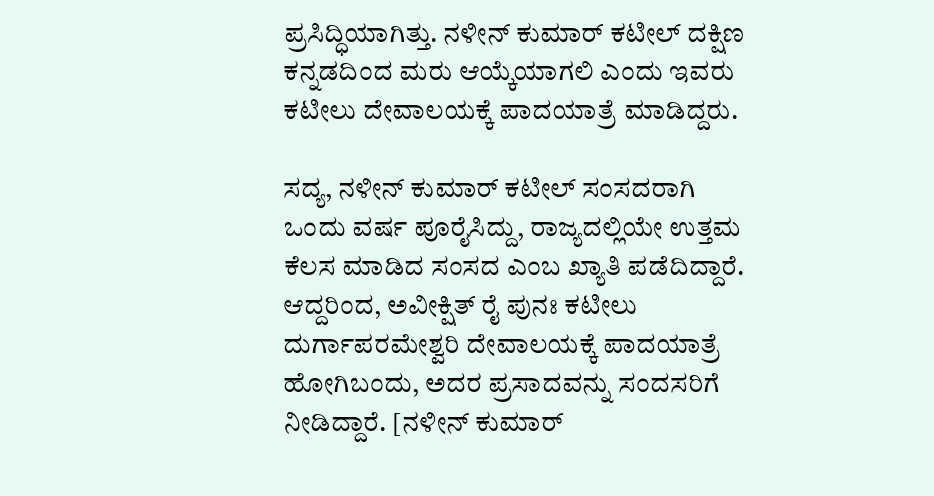ಪ್ರಸಿದ್ಧಿಯಾಗಿತ್ತು. ನಳೀನ್ ಕುಮಾರ್ ಕಟೀಲ್ ದಕ್ಷಿಣ ಕನ್ನಡದಿಂದ ಮರು ಆಯ್ಕೆಯಾಗಲಿ ಎಂದು ಇವರು ಕಟೀಲು ದೇವಾಲಯಕ್ಕೆ ಪಾದಯಾತ್ರೆ ಮಾಡಿದ್ದರು.

ಸದ್ಯ, ನಳೀನ್ ಕುಮಾರ್ ಕಟೀಲ್ ಸಂಸದರಾಗಿ ಒಂದು ವರ್ಷ ಪೂರೈಸಿದ್ದು, ರಾಜ್ಯದಲ್ಲಿಯೇ ಉತ್ತಮ ಕೆಲಸ ಮಾಡಿದ ಸಂಸದ ಎಂಬ ಖ್ಯಾತಿ ಪಡೆದಿದ್ದಾರೆ. ಆದ್ದರಿಂದ, ಅವೀಕ್ಷಿತ್ ರೈ ಪುನಃ ಕಟೀಲು ದುರ್ಗಾಪರಮೇಶ್ವರಿ ದೇವಾಲಯಕ್ಕೆ ಪಾದಯಾತ್ರೆ ಹೋಗಿಬಂದು, ಅದರ ಪ್ರಸಾದವನ್ನು ಸಂದಸರಿಗೆ ನೀಡಿದ್ದಾರೆ. [ನಳೀನ್ ಕುಮಾರ್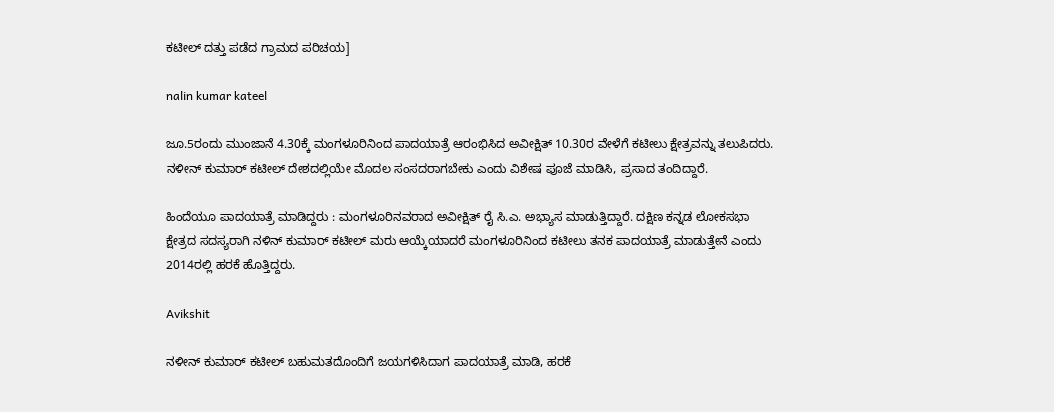ಕಟೀಲ್ ದತ್ತು ಪಡೆದ ಗ್ರಾಮದ ಪರಿಚಯ]

nalin kumar kateel

ಜೂ.5ರಂದು ಮುಂಜಾನೆ 4.30ಕ್ಕೆ ಮಂಗಳೂರಿನಿಂದ ಪಾದಯಾತ್ರೆ ಆರಂಭಿಸಿದ ಅವೀಕ್ಷಿತ್ 10.30ರ ವೇಳೆಗೆ ಕಟೀಲು ಕ್ಷೇತ್ರವನ್ನು ತಲುಪಿದರು. ನಳೀನ್ ಕುಮಾರ್ ಕಟೀಲ್ ದೇಶದಲ್ಲಿಯೇ ಮೊದಲ ಸಂಸದರಾಗಬೇಕು ಎಂದು ವಿಶೇಷ ಪೂಜೆ ಮಾಡಿಸಿ, ಪ್ರಸಾದ ತಂದಿದ್ದಾರೆ.

ಹಿಂದೆಯೂ ಪಾದಯಾತ್ರೆ ಮಾಡಿದ್ದರು : ಮಂಗಳೂರಿನವರಾದ ಅವೀಕ್ಷಿತ್ ರೈ ಸಿ.ಎ. ಅಭ್ಯಾಸ ಮಾಡುತ್ತಿದ್ದಾರೆ. ದಕ್ಷಿಣ ಕನ್ನಡ ಲೋಕಸಭಾ ಕ್ಷೇತ್ರದ ಸದಸ್ಯರಾಗಿ ನಳಿನ್ ಕುಮಾರ್ ಕಟೀಲ್ ಮರು ಆಯ್ಕೆಯಾದರೆ ಮಂಗಳೂರಿನಿಂದ ಕಟೀಲು ತನಕ ಪಾದಯಾತ್ರೆ ಮಾಡುತ್ತೇನೆ ಎಂದು 2014ರಲ್ಲಿ ಹರಕೆ ಹೊತ್ತಿದ್ದರು.

Avikshit

ನಳೀನ್ ಕುಮಾರ್ ಕಟೀಲ್ ಬಹುಮತದೊಂದಿಗೆ ಜಯಗಳಿಸಿದಾಗ ಪಾದಯಾತ್ರೆ ಮಾಡಿ, ಹರಕೆ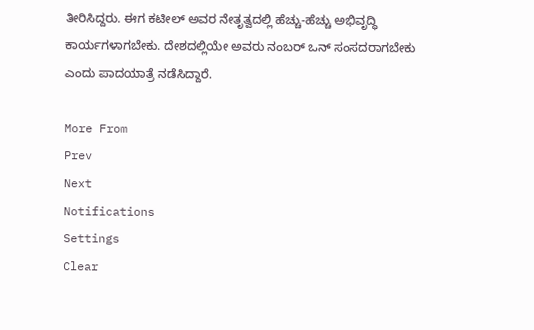ತೀರಿಸಿದ್ದರು. ಈಗ ಕಟೀಲ್ ಅವರ ನೇತೃತ್ವದಲ್ಲಿ ಹೆಚ್ಚು-ಹೆಚ್ಚು ಅಭಿವೃದ್ಧಿ ಕಾರ್ಯಗಳಾಗಬೇಕು. ದೇಶದಲ್ಲಿಯೇ ಅವರು ನಂಬರ್ ಒನ್ ಸಂಸದರಾಗಬೇಕು ಎಂದು ಪಾದಯಾತ್ರೆ ನಡೆಸಿದ್ದಾರೆ.

More From
Prev
Next
Notifications
Settings
Clear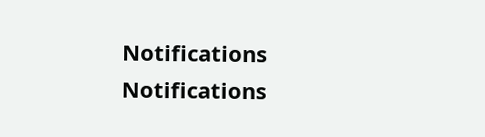Notifications
Notifications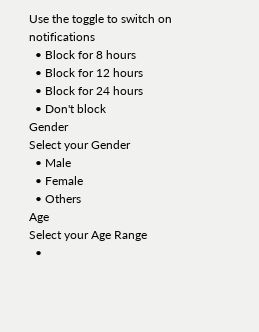Use the toggle to switch on notifications
  • Block for 8 hours
  • Block for 12 hours
  • Block for 24 hours
  • Don't block
Gender
Select your Gender
  • Male
  • Female
  • Others
Age
Select your Age Range
  •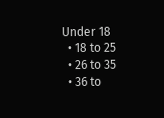Under 18
  • 18 to 25
  • 26 to 35
  • 36 to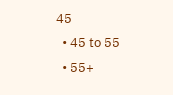45
  • 45 to 55
  • 55+